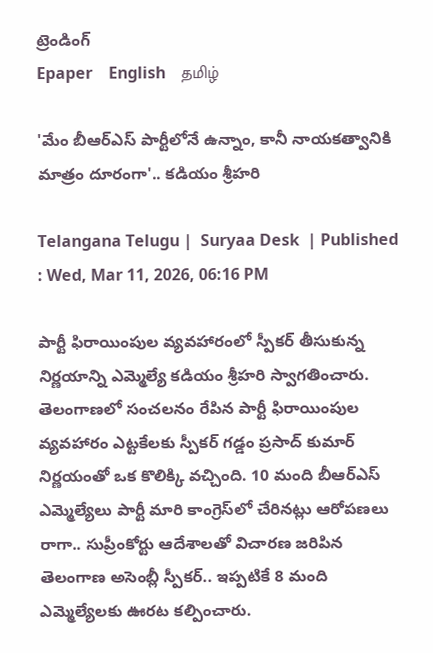ట్రెండింగ్
Epaper    English    தமிழ்

'మేం బీఆర్ఎస్ పార్టీలోనే ఉన్నాం, కానీ నాయకత్వానికి మాత్రం దూరంగా'.. కడియం శ్రీహరి

Telangana Telugu |  Suryaa Desk  | Published : Wed, Mar 11, 2026, 06:16 PM

పార్టీ ఫిరాయింపుల వ్యవహారంలో స్పీకర్ తీసుకున్న నిర్ణయాన్ని ఎమ్మెల్యే కడియం శ్రీహరి స్వాగతించారు. తెలంగాణలో సంచలనం రేపిన పార్టీ ఫిరాయింపుల వ్యవహారం ఎట్టకేలకు స్పీకర్ గడ్డం ప్రసాద్ కుమార్ నిర్ణయంతో ఒక కొలిక్కి వచ్చింది. 10 మంది బీఆర్ఎస్ ఎమ్మెల్యేలు పార్టీ మారి కాంగ్రెస్‌లో చేరినట్లు ఆరోపణలు రాగా.. సుప్రీంకోర్టు ఆదేశాలతో విచారణ జరిపిన తెలంగాణ అసెంబ్లీ స్పీకర్.. ఇప్పటికే 8 మంది ఎమ్మెల్యేలకు ఊరట కల్పించారు.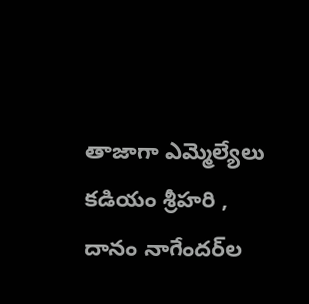తాజాగా ఎమ్మెల్యేలు కడియం శ్రీహరి , దానం నాగేందర్‌ల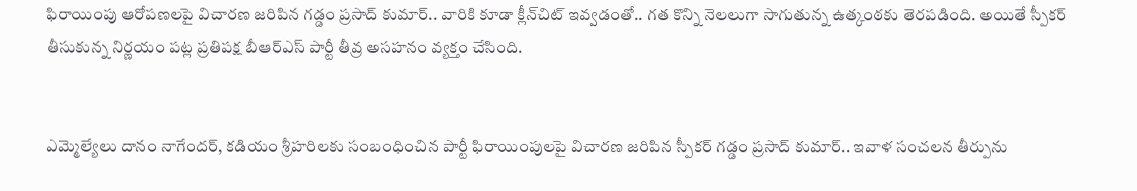ఫిరాయింపు ఆరోపణలపై విచారణ జరిపిన గడ్డం ప్రసాద్ కుమార్.. వారికి కూడా క్లీన్‌చిట్ ఇవ్వడంతో.. గత కొన్ని నెలలుగా సాగుతున్న ఉత్కంఠకు తెరపడింది. అయితే స్పీకర్ తీసుకున్న నిర్ణయం పట్ల ప్రతిపక్ష బీఆర్ఎస్ పార్టీ తీవ్ర అసహనం వ్యక్తం చేసింది.


ఎమ్మెల్యేలు దానం నాగేందర్, కడియం శ్రీహరిలకు సంబంధించిన పార్టీ ఫిరాయింపులపై విచారణ జరిపిన స్పీకర్‌ గడ్డం ప్రసాద్ కుమార్.. ఇవాళ సంచలన తీర్పును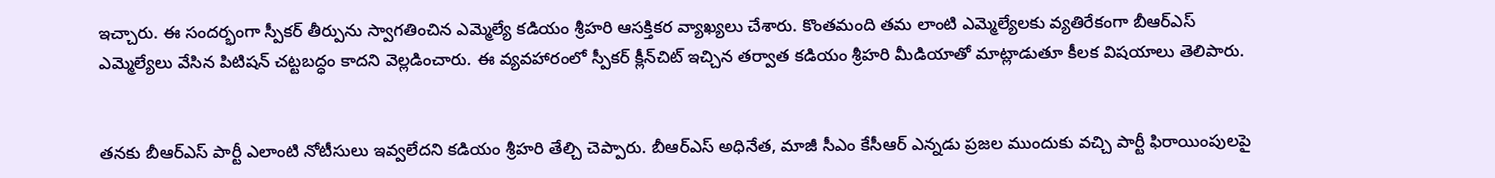ఇచ్చారు. ఈ సందర్భంగా స్పీకర్ తీర్పును స్వాగతించిన ఎమ్మెల్యే కడియం శ్రీహరి ఆసక్తికర వ్యాఖ్యలు చేశారు. కొంతమంది తమ లాంటి ఎమ్మెల్యేలకు వ్యతిరేకంగా బీఆర్‌ఎస్‌ ఎమ్మెల్యేలు వేసిన పిటిషన్‌ చట్టబద్ధం కాదని వెల్లడించారు. ఈ వ్యవహారంలో స్పీకర్‌ క్లీన్‌చిట్‌ ఇచ్చిన తర్వాత కడియం శ్రీహరి మీడియాతో మాట్లాడుతూ కీలక విషయాలు తెలిపారు.


తనకు బీఆర్‌ఎస్‌ పార్టీ ఎలాంటి నోటీసులు ఇవ్వలేదని కడియం శ్రీహరి తేల్చి చెప్పారు. బీఆర్ఎస్ అధినేత, మాజీ సీఎం కేసీఆర్‌ ఎన్నడు ప్రజల ముందుకు వచ్చి పార్టీ ఫిరాయింపులపై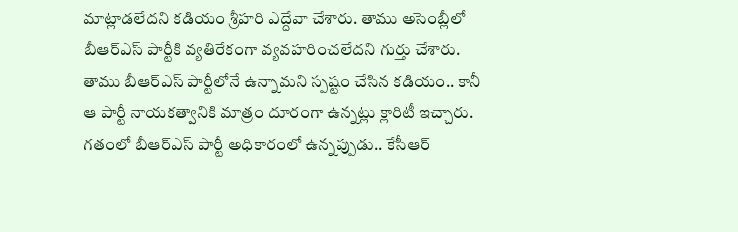మాట్లాడలేదని కడియం శ్రీహరి ఎద్దేవా చేశారు. తాము అసెంబ్లీలో బీఆర్ఎస్ పార్టీకి వ్యతిరేకంగా వ్యవహరించలేదని గుర్తు చేశారు. తాము బీఆర్‌ఎస్‌ పార్టీలోనే ఉన్నామని స్పష్టం చేసిన కడియం.. కానీ ఆ పార్టీ నాయకత్వానికి మాత్రం దూరంగా ఉన్నట్లు క్లారిటీ ఇచ్చారు. గతంలో బీఆర్ఎస్ పార్టీ అధికారంలో ఉన్నప్పుడు.. కేసీఆర్‌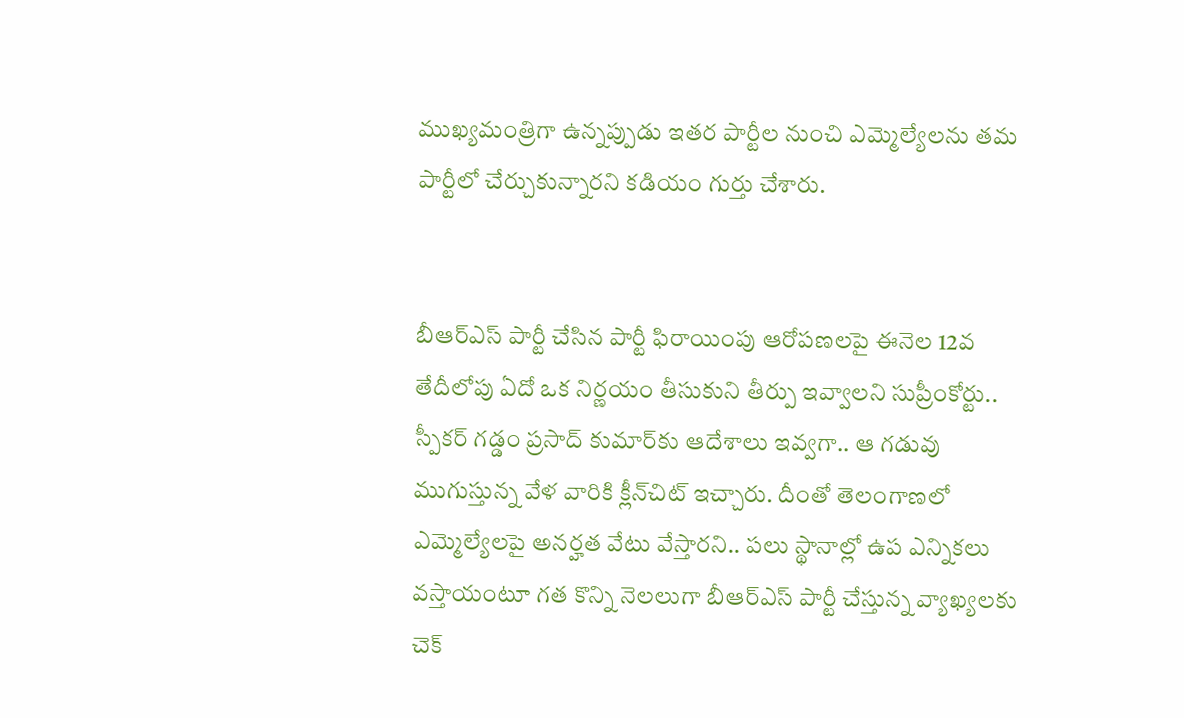ముఖ్యమంత్రిగా ఉన్నప్పుడు ఇతర పార్టీల నుంచి ఎమ్మెల్యేలను తమ పార్టీలో చేర్చుకున్నారని కడియం గుర్తు చేశారు.


బీఆర్ఎస్ పార్టీ చేసిన పార్టీ ఫిరాయింపు ఆరోపణలపై ఈనెల 12వ తేదీలోపు ఏదో ఒక నిర్ణయం తీసుకుని తీర్పు ఇవ్వాలని సుప్రీంకోర్టు.. స్పీకర్ గడ్డం ప్రసాద్ కుమార్‌కు ఆదేశాలు ఇవ్వగా.. ఆ గడువు ముగుస్తున్న వేళ వారికి క్లీన్‌చిట్ ఇచ్చారు. దీంతో తెలంగాణలో ఎమ్మెల్యేలపై అనర్హత వేటు వేస్తారని.. పలు స్థానాల్లో ఉప ఎన్నికలు వస్తాయంటూ గత కొన్ని నెలలుగా బీఆర్ఎస్ పార్టీ చేస్తున్న వ్యాఖ్యలకు చెక్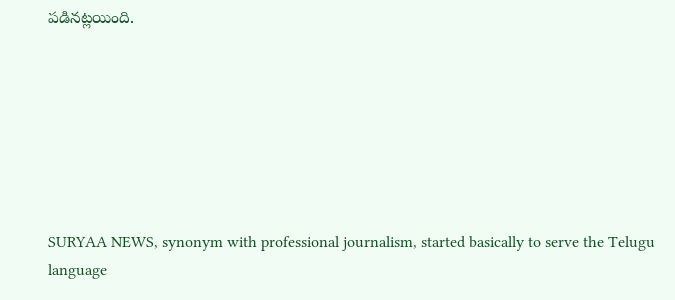పడినట్లయింది.







SURYAA NEWS, synonym with professional journalism, started basically to serve the Telugu language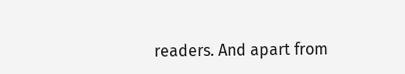readers. And apart from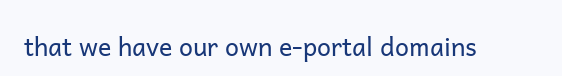that we have our own e-portal domains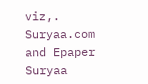viz,. Suryaa.com and Epaper Suryaa